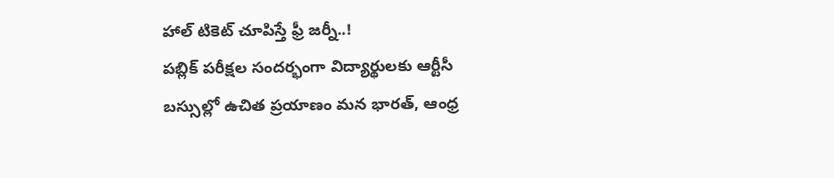హాల్ టికెట్ చూపిస్తే ఫ్రీ జర్నీ..!
పబ్లిక్ పరీక్షల సందర్భంగా విద్యార్థులకు ఆర్టీసీ బస్సుల్లో ఉచిత ప్రయాణం మన భారత్, ఆంధ్ర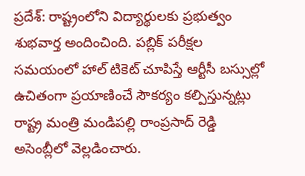ప్రదేశ్: రాష్ట్రంలోని విద్యార్థులకు ప్రభుత్వం శుభవార్త అందించింది. పబ్లిక్ పరీక్షల సమయంలో హాల్ టికెట్ చూపిస్తే ఆర్టీసీ బస్సుల్లో ఉచితంగా ప్రయాణించే సౌకర్యం కల్పిస్తున్నట్లు రాష్ట్ర మంత్రి మండిపల్లి రాంప్రసాద్ రెడ్డి అసెంబ్లీలో వెల్లడించారు.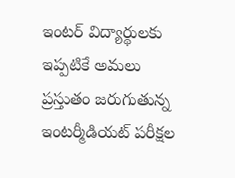ఇంటర్ విద్యార్థులకు ఇప్పటికే అమలు ప్రస్తుతం జరుగుతున్న ఇంటర్మీడియట్ పరీక్షల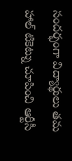సందర్భంగా విద్యార్థులు తమ హాల్ టికెట్ను చూపించి ఆర్టీసీ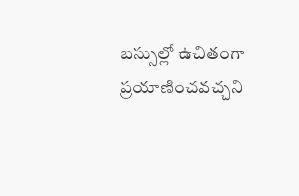బస్సుల్లో ఉచితంగా ప్రయాణించవచ్చని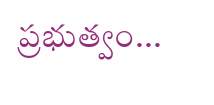ప్రభుత్వం...